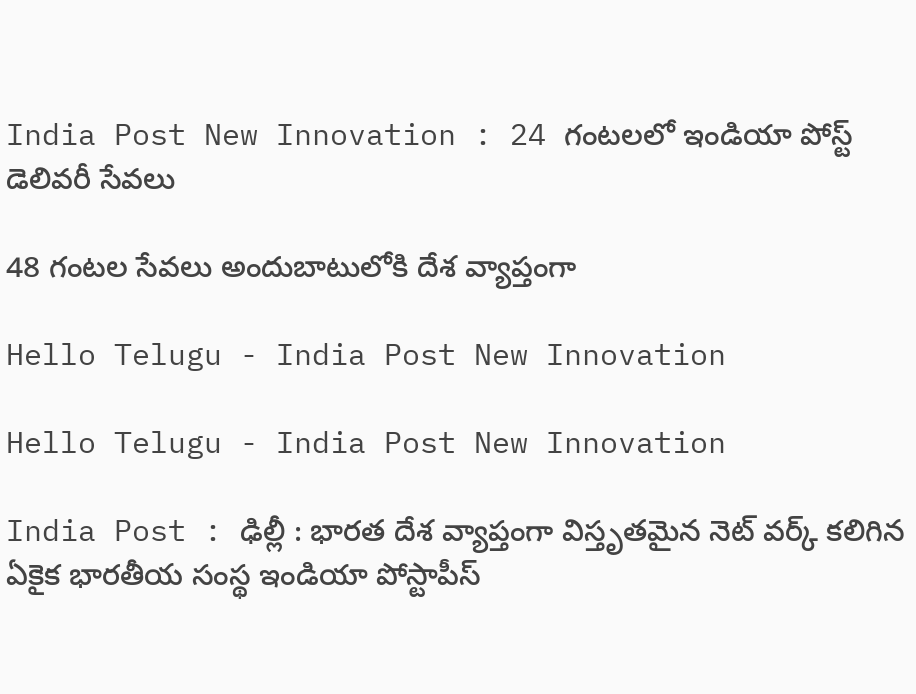India Post New Innovation : 24 గంట‌ల‌లో ఇండియా పోస్ట్ డెలివ‌రీ సేవ‌లు

48 గంట‌ల సేవ‌లు అందుబాటులోకి దేశ వ్యాప్తంగా

Hello Telugu - India Post New Innovation

Hello Telugu - India Post New Innovation

India Post : ఢిల్లీ : భార‌త దేశ వ్యాప్తంగా విస్తృత‌మైన నెట్ వ‌ర్క్ క‌లిగిన ఏకైక భార‌తీయ సంస్థ ఇండియా పోస్టాపీస్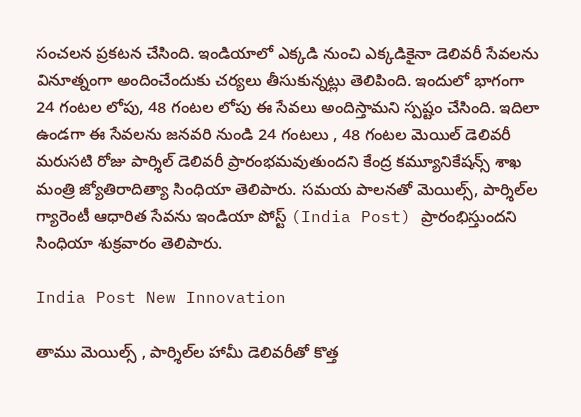సంచ‌ల‌న ప్ర‌క‌ట‌న చేసింది. ఇండియాలో ఎక్క‌డి నుంచి ఎక్క‌డికైనా డెలివరీ సేవ‌ల‌ను వినూత్నంగా అందించేందుకు చ‌ర్య‌లు తీసుకున్న‌ట్లు తెలిపింది. ఇందులో భాగంగా 24 గంట‌ల లోపు, 48 గంట‌ల లోపు ఈ సేవ‌లు అందిస్తామ‌ని స్ప‌ష్టం చేసింది. ఇదిలా ఉండ‌గా ఈ సేవ‌ల‌ను జనవరి నుండి 24 గంటలు , 48 గంటల మెయిల్ డెలివరీ మరుసటి రోజు పార్శిల్ డెలివరీ ప్రారంభమవుతుందని కేంద్ర క‌మ్యూనికేష‌న్స్ శాఖ మంత్రి జ్యోతిరాదిత్యా సింధియా తెలిపారు. సమయ పాలనతో మెయిల్స్, పార్శిల్‌ల గ్యారెంటీ ఆధారిత సేవను ఇండియా పోస్ట్ (India Post) ప్రారంభిస్తుందని సింధియా శుక్రవారం తెలిపారు.

India Post New Innovation

తాము మెయిల్స్ , పార్శిల్‌ల హామీ డెలివరీతో కొత్త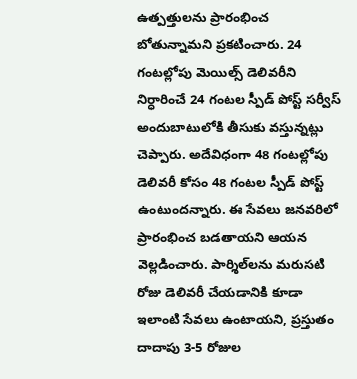ఉత్పత్తులను ప్రారంభించ బోతున్నామ‌ని ప్ర‌క‌టించారు. 24 గంటల్లోపు మెయిల్స్ డెలివరీని నిర్ధారించే 24 గంటల స్పీడ్ పోస్ట్ సర్వీస్ అందుబాటులోకి తీసుకు వ‌స్తున్న‌ట్లు చెప్పారు. అదేవిధంగా 48 గంటల్లోపు డెలివరీ కోసం 48 గంటల స్పీడ్ పోస్ట్ ఉంటుందన్నారు. ఈ సేవలు జనవరిలో ప్రారంభించ బడతాయని ఆయన వెల్ల‌డించారు. పార్శిల్‌లను మరుసటి రోజు డెలివరీ చేయడానికి కూడా ఇలాంటి సేవలు ఉంటాయని, ప్రస్తుతం దాదాపు 3-5 రోజుల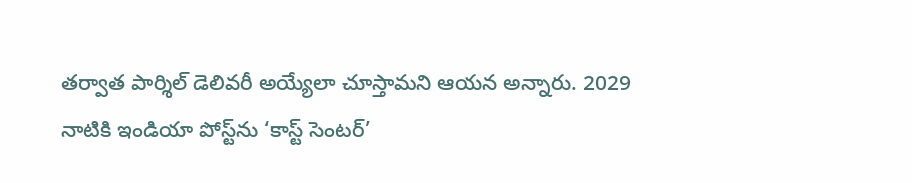తర్వాత పార్శిల్ డెలివరీ అయ్యేలా చూస్తామని ఆయన అన్నారు. 2029 నాటికి ఇండియా పోస్ట్‌ను ‘కాస్ట్ సెంటర్’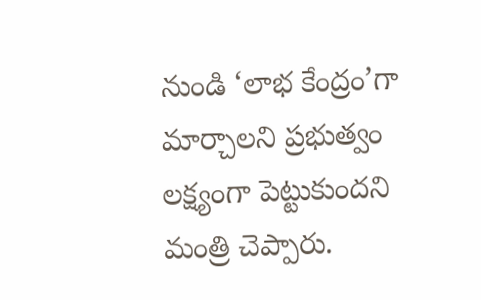నుండి ‘లాభ కేంద్రం’గా మార్చాలని ప్రభుత్వం లక్ష్యంగా పెట్టుకుందని మంత్రి చెప్పారు.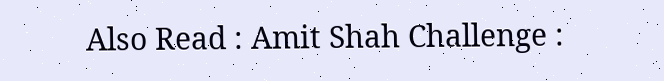Also Read : Amit Shah Challenge :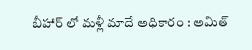బీహార్ లో మ‌ళ్లీ మాదే అధికారం : అమిత్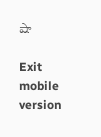షా

Exit mobile version